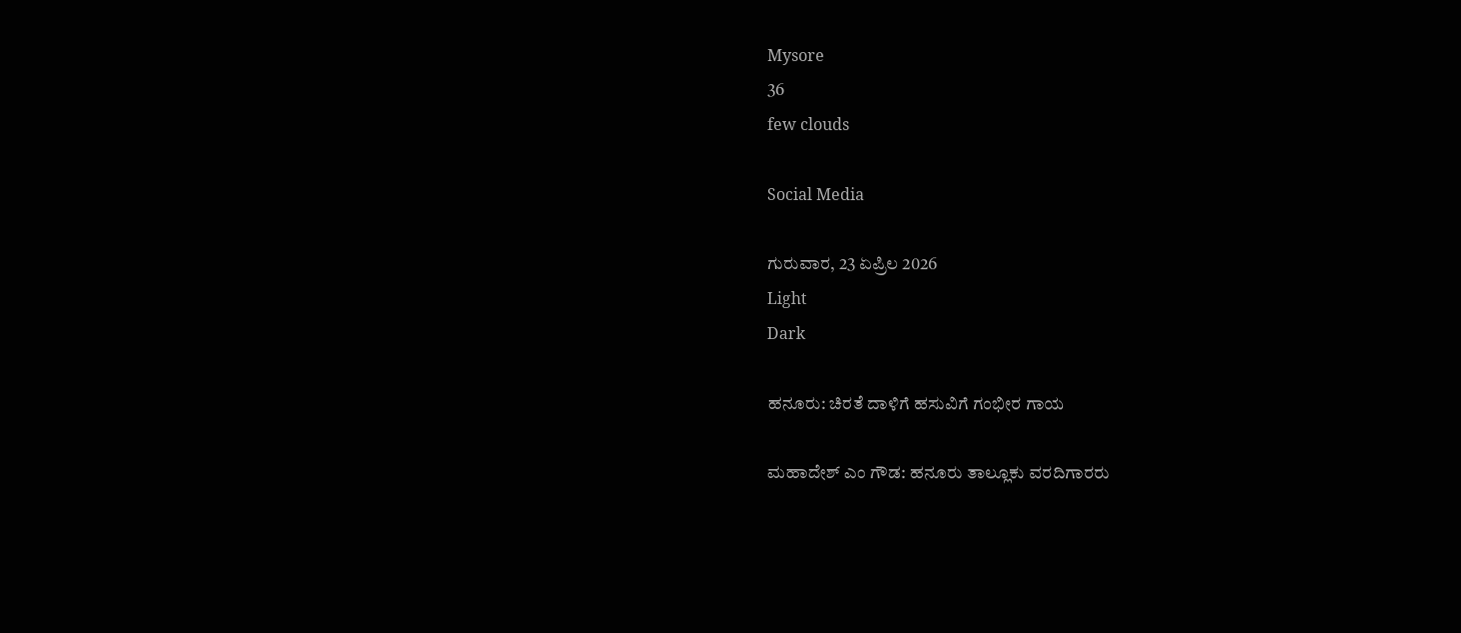Mysore
36
few clouds

Social Media

ಗುರುವಾರ, 23 ಏಪ್ರಿಲ 2026
Light
Dark

ಹನೂರು: ಚಿರತೆ ದಾಳಿಗೆ ಹಸುವಿಗೆ ಗಂಭೀರ ಗಾಯ

ಮಹಾದೇಶ್‌ ಎಂ ಗೌಡ: ಹನೂರು ತಾಲ್ಲೂಕು ವರದಿಗಾರರು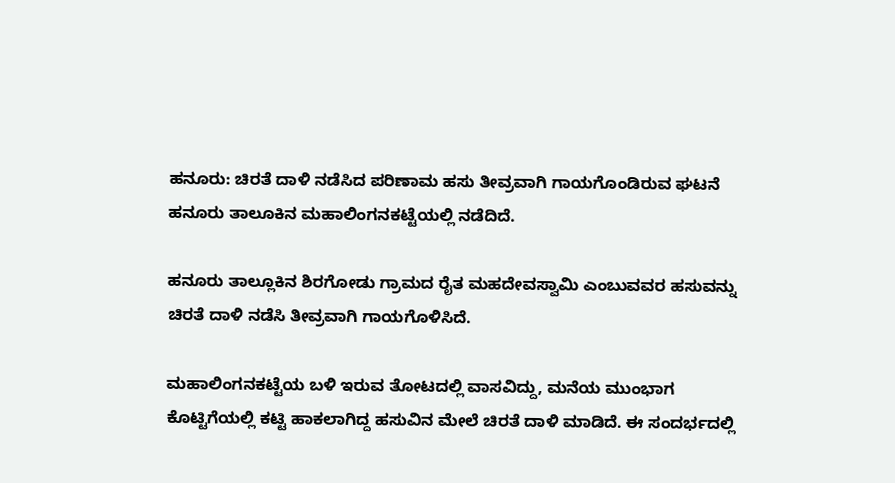ಹನೂರು: ಚಿರತೆ ದಾಳಿ ನಡೆಸಿದ ಪರಿಣಾಮ ಹಸು ತೀವ್ರವಾಗಿ ಗಾಯಗೊಂಡಿರುವ ಘಟನೆ ಹನೂರು ತಾಲೂಕಿನ ಮಹಾಲಿಂಗನಕಟ್ಟೆಯಲ್ಲಿ ನಡೆದಿದೆ.

ಹನೂರು ತಾಲ್ಲೂಕಿನ ಶಿರಗೋಡು ಗ್ರಾಮದ ರೈತ ಮಹದೇವಸ್ವಾಮಿ ಎಂಬುವವರ ಹಸುವನ್ನು ಚಿರತೆ ದಾಳಿ ನಡೆಸಿ ತೀವ್ರವಾಗಿ ಗಾಯಗೊಳಿಸಿದೆ.

ಮಹಾಲಿಂಗನಕಟ್ಟೆಯ ಬಳಿ ಇರುವ ತೋಟದಲ್ಲಿ ವಾಸವಿದ್ದು, ಮನೆಯ ಮುಂಭಾಗ ಕೊಟ್ಟಿಗೆಯಲ್ಲಿ ಕಟ್ಟಿ ಹಾಕಲಾಗಿದ್ದ ಹಸುವಿನ ಮೇಲೆ ಚಿರತೆ ದಾಳಿ ಮಾಡಿದೆ. ಈ ಸಂದರ್ಭದಲ್ಲಿ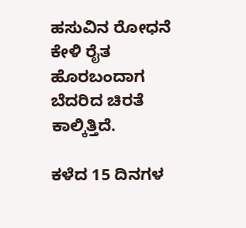ಹಸುವಿನ ರೋಧನೆ ಕೇಳಿ ರೈತ ಹೊರಬಂದಾಗ ಬೆದರಿದ ಚಿರತೆ ಕಾಲ್ಕಿತ್ತಿದೆ.

ಕಳೆದ 15 ದಿನಗಳ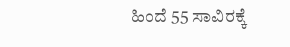ಹಿಂದೆ 55 ಸಾವಿರಕ್ಕೆ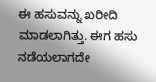ಈ ಹಸುವನ್ನು ಖರೀದಿ ಮಾಡಲಾಗಿತ್ತು. ಈಗ ಹಸು ನಡೆಯಲಾಗದೇ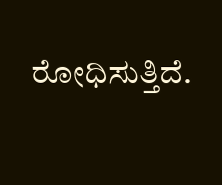ರೋಧಿಸುತ್ತಿದೆ.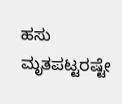ಹಸು ಮೃತಪಟ್ಟರಷ್ಟೇ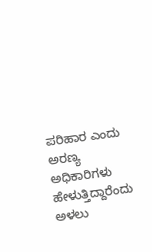ಪರಿಹಾರ ಎಂದು
ಅರಣ್ಯ ಅಧಿಕಾರಿಗಳು ಹೇಳುತ್ತಿದ್ದಾರೆಂದು ಅಳಲು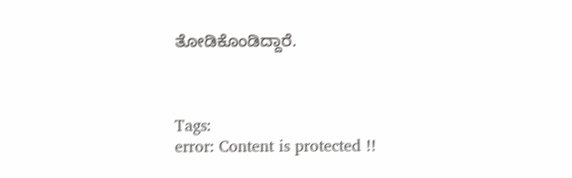ತೋಡಿಕೊಂಡಿದ್ದಾರೆ.



Tags:
error: Content is protected !!